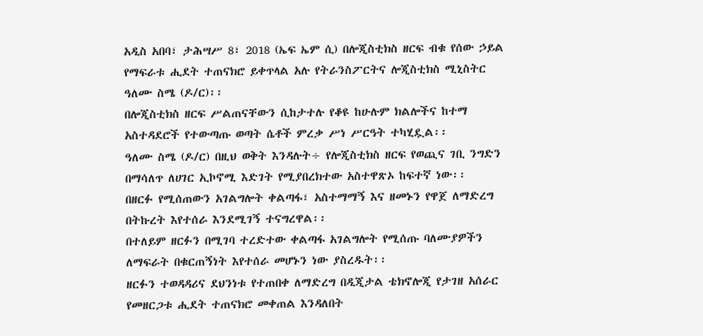አዲስ አበባ፣ ታሕሣሥ 8፣ 2018 (ኤፍ ኤም ሲ) በሎጂስቲክስ ዘርፍ ብቁ የሰው ኃይል የማፍራቱ ሒደት ተጠናክሮ ይቀጥላል አሉ የትራንስፖርትና ሎጂስቲክስ ሚኒስትር ዓለሙ ስሜ (ዶ/ር)፡፡
በሎጂስቲክስ ዘርፍ ሥልጠናቸውን ሲከታተሉ የቆዩ ከሁሉም ክልሎችና ከተማ አስተዳደሮች የተውጣጡ ወጣት ሴቶች ምረቃ ሥነ ሥርዓት ተካሂዷል፡፡
ዓለሙ ስሜ (ዶ/ር) በዚህ ወቅት እንዳሉት÷ የሎጂስቲክስ ዘርፍ የወጪና ገቢ ንግድን በማሳለጥ ለሀገር ኢኮኖሚ እድገት የሚያበረክተው አስተዋጽኦ ከፍተኛ ነው፡፡
በዘርፉ የሚሰጠውን አገልግሎት ቀልጣፋ፣ አስተማማኝ እና ዘመኑን የዋጀ ለማድረግ በትኩረት እየተሰራ እንደሚገኝ ተናግረዋል፡፡
በተለይም ዘርፉን በሚገባ ተረድተው ቀልጣፋ አገልግሎት የሚሰጡ ባለሙያዎችን ለማፍራት በቁርጠኝነት እየተሰራ መሆኑን ነው ያስረዱት፡፡
ዘርፉን ተወዳዳሪና ደህንነቱ የተጠበቀ ለማድረግ በዲጂታል ቴክኖሎጂ የታገዘ አሰራር የመዘርጋቱ ሒደት ተጠናክሮ መቀጠል እንዳለበት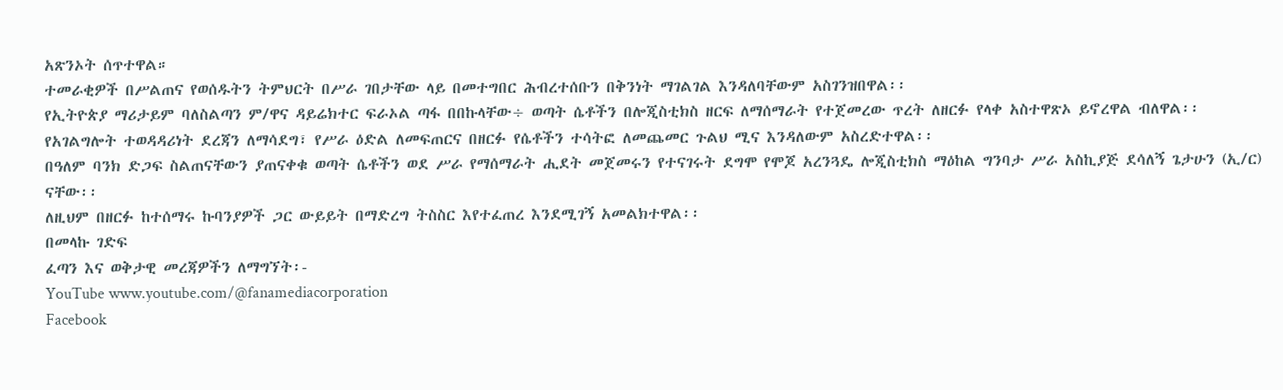አጽንኦት ሰጥተዋል።
ተመራቂዎች በሥልጠና የወሰዱትን ትምህርት በሥራ ገበታቸው ላይ በመተግበር ሕብረተሰቡን በቅንነት ማገልገል እንዳለባቸውም አስገንዝበዋል፡፡
የኢትዮጵያ ማሪታይም ባለስልጣን ም/ዋና ዳይሬክተር ፍራኦል ጣፋ በበኩላቸው÷ ወጣት ሴቶችን በሎጂስቲክስ ዘርፍ ለማሰማራት የተጀመረው ጥረት ለዘርፉ የላቀ አስተዋጽኦ ይኖረዋል ብለዋል፡፡
የአገልግሎት ተወዳዳሪነት ደረጃን ለማሳደግ፣ የሥራ ዕድል ለመፍጠርና በዘርፉ የሴቶችን ተሳትፎ ለመጨመር ጉልህ ሚና እንዳለውም አስረድተዋል፡፡
በዓለም ባንክ ድጋፍ ስልጠናቸውን ያጠናቀቁ ወጣት ሴቶችን ወደ ሥራ የማሰማራት ሒደት መጀመሩን የተናገሩት ደግሞ የሞጆ አረንጓዴ ሎጂስቲክስ ማዕከል ግንባታ ሥራ አስኪያጅ ደሳለኝ ጌታሁን (ኢ/ር) ናቸው፡፡
ለዚህም በዘርፉ ከተሰማሩ ኩባንያዎች ጋር ውይይት በማድረግ ትስስር እየተፈጠረ እንደሚገኝ አመልክተዋል፡፡
በመላኩ ገድፍ
ፈጣን እና ወቅታዊ መረጃዎችን ለማግኘት፡-
YouTube www.youtube.com/@fanamediacorporation
Facebook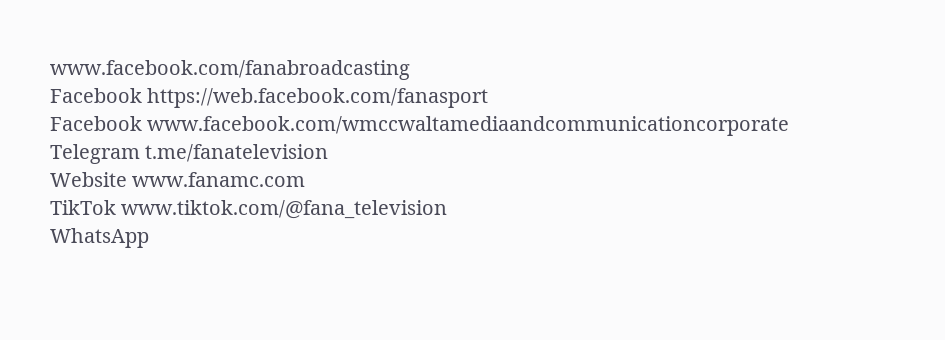www.facebook.com/fanabroadcasting
Facebook https://web.facebook.com/fanasport
Facebook www.facebook.com/wmccwaltamediaandcommunicationcorporate
Telegram t.me/fanatelevision
Website www.fanamc.com
TikTok www.tiktok.com/@fana_television
WhatsApp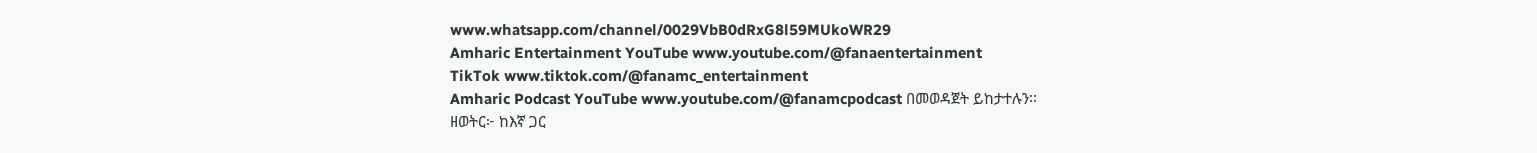www.whatsapp.com/channel/0029VbB0dRxG8l59MUkoWR29
Amharic Entertainment YouTube www.youtube.com/@fanaentertainment
TikTok www.tiktok.com/@fanamc_entertainment
Amharic Podcast YouTube www.youtube.com/@fanamcpodcast በመወዳጀት ይከታተሉን፡፡
ዘወትር፦ ከእኛ ጋር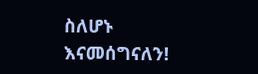ስለሆኑ እናመሰግናለን!